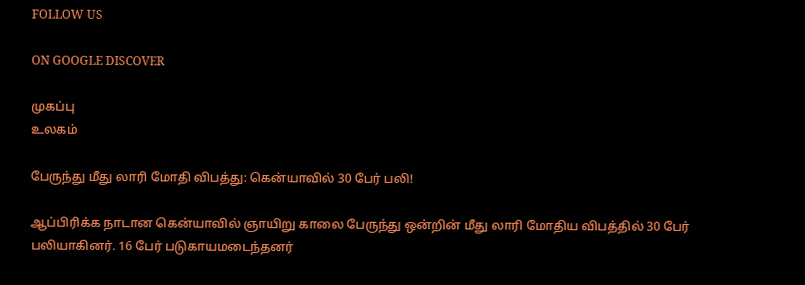FOLLOW US

ON GOOGLE DISCOVER

முகப்பு
உலகம்

பேருந்து மீது லாரி மோதி விபத்து: கென்யாவில் 30 பேர் பலி!

ஆப்பிரிக்க நாடான கென்யாவில் ஞாயிறு காலை பேருந்து ஒன்றின் மீது லாரி மோதிய விபத்தில் 30 பேர் பலியாகினர். 16 பேர் படுகாயமடைந்தனர்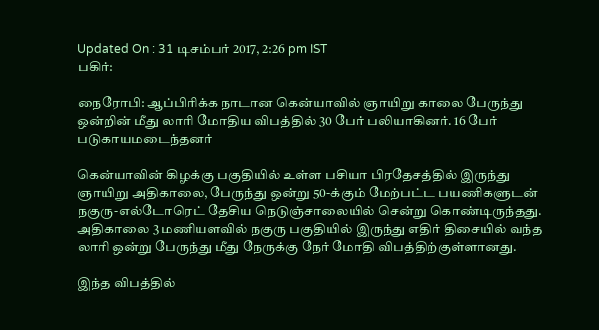Updated On : 31 டிசம்பர் 2017, 2:26 pm IST
பகிர்:

நைரோபி: ஆப்பிரிக்க நாடான கென்யாவில் ஞாயிறு காலை பேருந்து ஒன்றின் மீது லாரி மோதிய விபத்தில் 30 பேர் பலியாகினர். 16 பேர் படுகாயமடைந்தனர்

கென்யாவின் கிழக்கு பகுதியில் உள்ள பசியா பிரதேசத்தில் இருந்து ஞாயிறு அதிகாலை, பேருந்து ஒன்று 50-க்கும் மேற்பட்ட பயணிகளுடன் நகுரு-எல்டோரெட் தேசிய நெடுஞ்சாலையில் சென்று கொண்டிருந்தது. அதிகாலை 3 மணியளவில் நகுரு பகுதியில் இருந்து எதிர் திசையில் வந்த லாரி ஒன்று பேருந்து மீது நேருக்கு நேர் மோதி விபத்திற்குள்ளானது.

இந்த விபத்தில்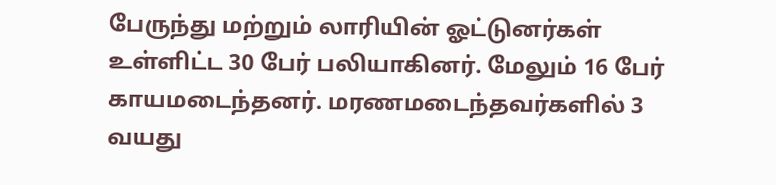பேருந்து மற்றும் லாரியின் ஓட்டுனர்கள் உள்ளிட்ட 30 பேர் பலியாகினர். மேலும் 16 பேர் காயமடைந்தனர். மரணமடைந்தவர்களில் 3 வயது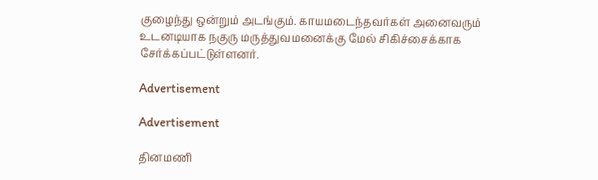குழைந்து ஒன்றும் அடங்கும். காயமடைந்தவர்கள் அனைவரும்  உடனடியாக நகுரு மருத்துவமனைக்கு மேல் சிகிச்சைக்காக சேர்க்கப்பட்டுள்ளனர்.

Advertisement

Advertisement

தினமணி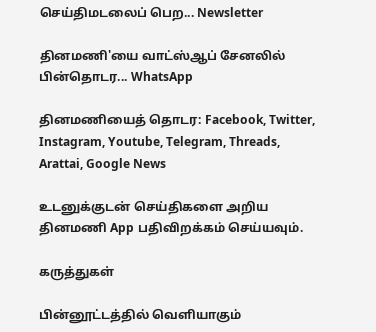செய்திமடலைப் பெற... Newsletter

தினமணி'யை வாட்ஸ்ஆப் சேனலில் பின்தொடர... WhatsApp

தினமணியைத் தொடர: Facebook, Twitter, Instagram, Youtube, Telegram, Threads, Arattai, Google News

உடனுக்குடன் செய்திகளை அறிய தினமணி App பதிவிறக்கம் செய்யவும்.

கருத்துகள்

பின்னூட்டத்தில் வெளியாகும்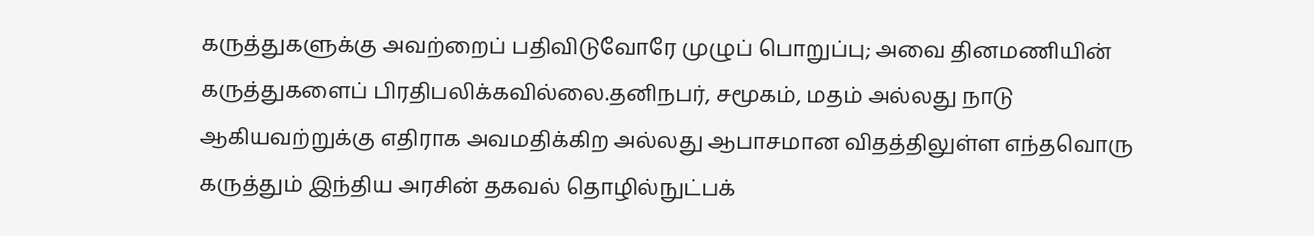கருத்துகளுக்கு அவற்றைப் பதிவிடுவோரே முழுப் பொறுப்பு; அவை தினமணியின் கருத்துகளைப் பிரதிபலிக்கவில்லை.தனிநபர், சமூகம், மதம் அல்லது நாடு ஆகியவற்றுக்கு எதிராக அவமதிக்கிற அல்லது ஆபாசமான விதத்திலுள்ள எந்தவொரு கருத்தும் இந்திய அரசின் தகவல் தொழில்நுட்பக்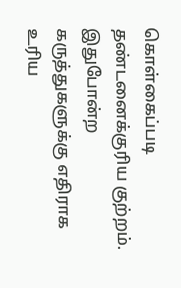கொள்கைப்படி தண்டனைக்குரிய குற்றம். இதுபோன்ற கருத்துகளுக்கு எதிராக உரிய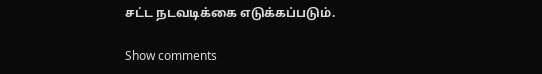சட்ட நடவடிக்கை எடுக்கப்படும்.

Show comments